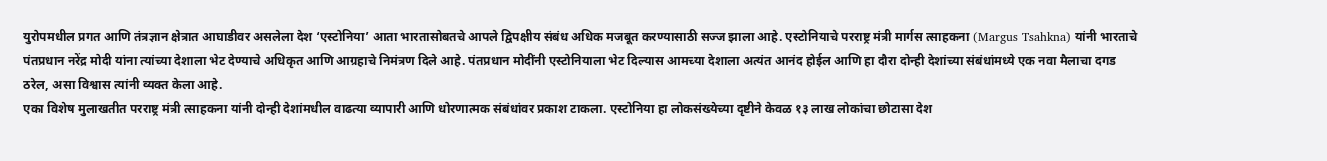युरोपमधील प्रगत आणि तंत्रज्ञान क्षेत्रात आघाडीवर असलेला देश ‘एस्टोनिया’ आता भारतासोबतचे आपले द्विपक्षीय संबंध अधिक मजबूत करण्यासाठी सज्ज झाला आहे. एस्टोनियाचे परराष्ट्र मंत्री मार्गस त्साहकना (Margus Tsahkna) यांनी भारताचे पंतप्रधान नरेंद्र मोदी यांना त्यांच्या देशाला भेट देण्याचे अधिकृत आणि आग्रहाचे निमंत्रण दिले आहे. पंतप्रधान मोदींनी एस्टोनियाला भेट दिल्यास आमच्या देशाला अत्यंत आनंद होईल आणि हा दौरा दोन्ही देशांच्या संबंधांमध्ये एक नवा मैलाचा दगड ठरेल, असा विश्वास त्यांनी व्यक्त केला आहे.
एका विशेष मुलाखतीत परराष्ट्र मंत्री त्साहकना यांनी दोन्ही देशांमधील वाढत्या व्यापारी आणि धोरणात्मक संबंधांवर प्रकाश टाकला. एस्टोनिया हा लोकसंख्येच्या दृष्टीने केवळ १३ लाख लोकांचा छोटासा देश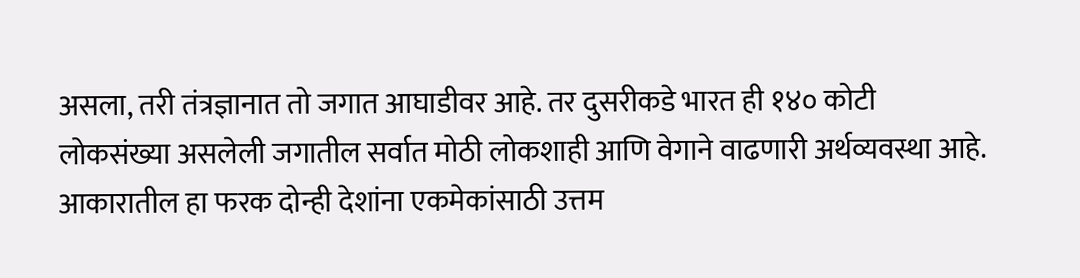असला, तरी तंत्रज्ञानात तो जगात आघाडीवर आहे. तर दुसरीकडे भारत ही १४० कोटी लोकसंख्या असलेली जगातील सर्वात मोठी लोकशाही आणि वेगाने वाढणारी अर्थव्यवस्था आहे. आकारातील हा फरक दोन्ही देशांना एकमेकांसाठी उत्तम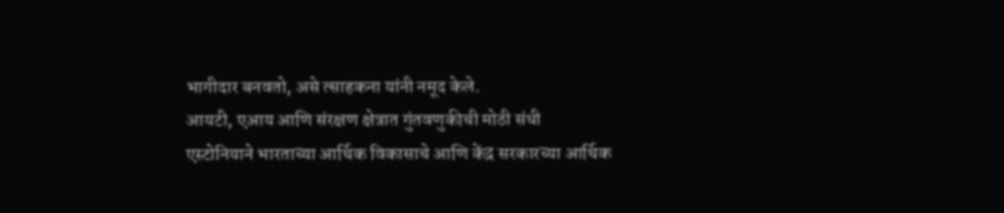भागीदार बनवतो, असे त्साहकना यांनी नमूद केले.
आयटी, एआय आणि संरक्षण क्षेत्रात गुंतवणुकीची मोठी संधी
एस्टोनियाने भारताच्या आर्थिक विकासाचे आणि केंद्र सरकारच्या आर्थिक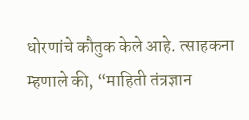धोरणांचे कौतुक केले आहे. त्साहकना म्हणाले की, “माहिती तंत्रज्ञान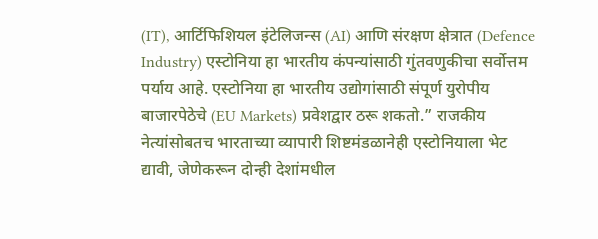(IT), आर्टिफिशियल इंटेलिजन्स (AI) आणि संरक्षण क्षेत्रात (Defence Industry) एस्टोनिया हा भारतीय कंपन्यांसाठी गुंतवणुकीचा सर्वोत्तम पर्याय आहे. एस्टोनिया हा भारतीय उद्योगांसाठी संपूर्ण युरोपीय बाजारपेठेचे (EU Markets) प्रवेशद्वार ठरू शकतो.” राजकीय नेत्यांसोबतच भारताच्या व्यापारी शिष्टमंडळानेही एस्टोनियाला भेट द्यावी, जेणेकरून दोन्ही देशांमधील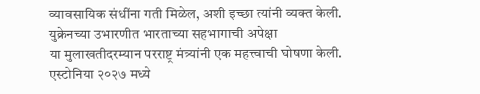व्यावसायिक संधींना गती मिळेल, अशी इच्छा त्यांनी व्यक्त केली.
युक्रेनच्या उभारणीत भारताच्या सहभागाची अपेक्षा
या मुलाखतीदरम्यान परराष्ट्र मंत्र्यांनी एक महत्त्वाची घोषणा केली. एस्टोनिया २०२७ मध्ये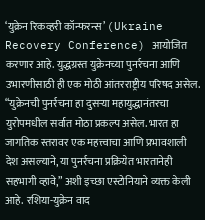‘युक्रेन रिकव्हरी कॉन्फरन्स’ (Ukraine Recovery Conference) आयोजित करणार आहे. युद्धग्रस्त युक्रेनच्या पुनर्रचना आणि उभारणीसाठी ही एक मोठी आंतरराष्ट्रीय परिषद असेल. “युक्रेनची पुनर्रचना हा दुसऱ्या महायुद्धानंतरचा युरोपमधील सर्वात मोठा प्रकल्प असेल. भारत हा जागतिक स्तरावर एक महत्त्वाचा आणि प्रभावशाली देश असल्याने, या पुनर्रचना प्रक्रियेत भारतानेही सहभागी व्हावे,” अशी इच्छा एस्टोनियाने व्यक्त केली आहे. रशिया-युक्रेन वाद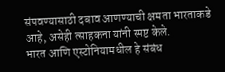संपवण्यासाठी दबाव आणण्याची क्षमता भारताकडे आहे, असेही त्साहकना यांनी स्पष्ट केले.
भारत आणि एस्टोनियामधील हे संबंध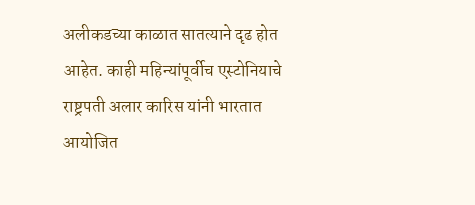अलीकडच्या काळात सातत्याने दृढ होत आहेत. काही महिन्यांपूर्वीच एस्टोनियाचे राष्ट्रपती अलार कारिस यांनी भारतात आयोजित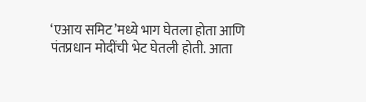‘एआय समिट’मध्ये भाग घेतला होता आणि पंतप्रधान मोदींची भेट घेतली होती. आता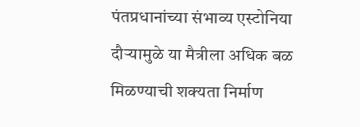पंतप्रधानांच्या संभाव्य एस्टोनिया दौऱ्यामुळे या मैत्रीला अधिक बळ मिळण्याची शक्यता निर्माण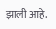झाली आहे.